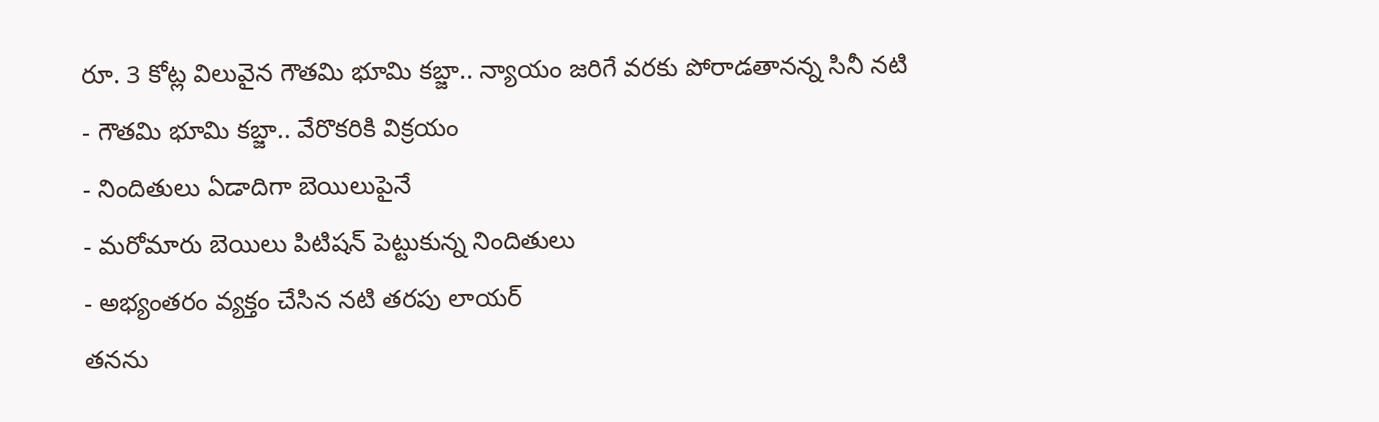రూ. 3 కోట్ల విలువైన గౌతమి భూమి కబ్జా.. న్యాయం జరిగే వరకు పోరాడతానన్న సినీ నటి
- గౌతమి భూమి కబ్జా.. వేరొకరికి విక్రయం
- నిందితులు ఏడాదిగా బెయిలుపైనే
- మరోమారు బెయిలు పిటిషన్ పెట్టుకున్న నిందితులు
- అభ్యంతరం వ్యక్తం చేసిన నటి తరపు లాయర్
తనను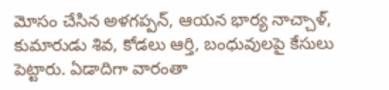మోసం చేసిన అళగప్పన్, ఆయన భార్య నాచ్చాళ్, కుమారుడు శివ, కోడలు ఆర్తి, బంధువులపై కేసులు పెట్టారు. ఏడాదిగా వారంతా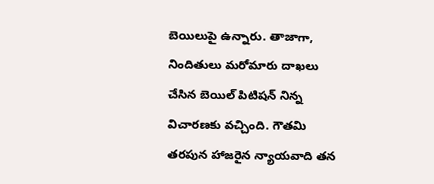బెయిలుపై ఉన్నారు. తాజాగా, నిందితులు మరోమారు దాఖలు చేసిన బెయిల్ పిటిషన్ నిన్న విచారణకు వచ్చింది. గౌతమి తరపున హాజరైన న్యాయవాది తన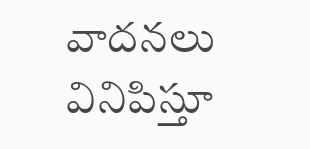వాదనలు వినిపిస్తూ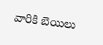వారికి బెయిలు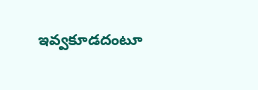ఇవ్వకూడదంటూ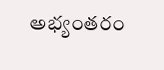అభ్యంతరం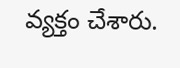వ్యక్తం చేశారు.